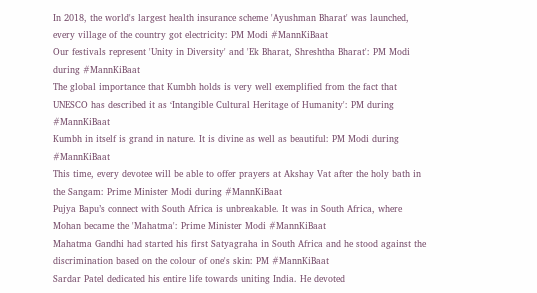In 2018, the world's largest health insurance scheme 'Ayushman Bharat' was launched, every village of the country got electricity: PM Modi #MannKiBaat
Our festivals represent 'Unity in Diversity' and 'Ek Bharat, Shreshtha Bharat': PM Modi during #MannKiBaat
The global importance that Kumbh holds is very well exemplified from the fact that UNESCO has described it as ‘Intangible Cultural Heritage of Humanity': PM during #MannKiBaat
Kumbh in itself is grand in nature. It is divine as well as beautiful: PM Modi during #MannKiBaat
This time, every devotee will be able to offer prayers at Akshay Vat after the holy bath in the Sangam: Prime Minister Modi during #MannKiBaat
Pujya Bapu’s connect with South Africa is unbreakable. It was in South Africa, where Mohan became the 'Mahatma': Prime Minister Modi #MannKiBaat
Mahatma Gandhi had started his first Satyagraha in South Africa and he stood against the discrimination based on the colour of one's skin: PM #MannKiBaat
Sardar Patel dedicated his entire life towards uniting India. He devoted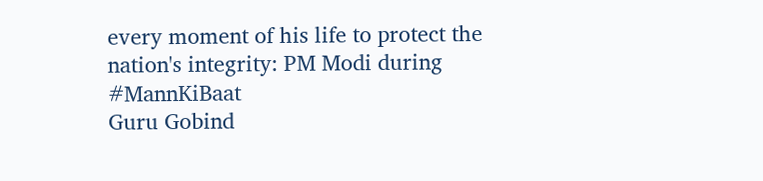every moment of his life to protect the nation's integrity: PM Modi during #MannKiBaat
Guru Gobind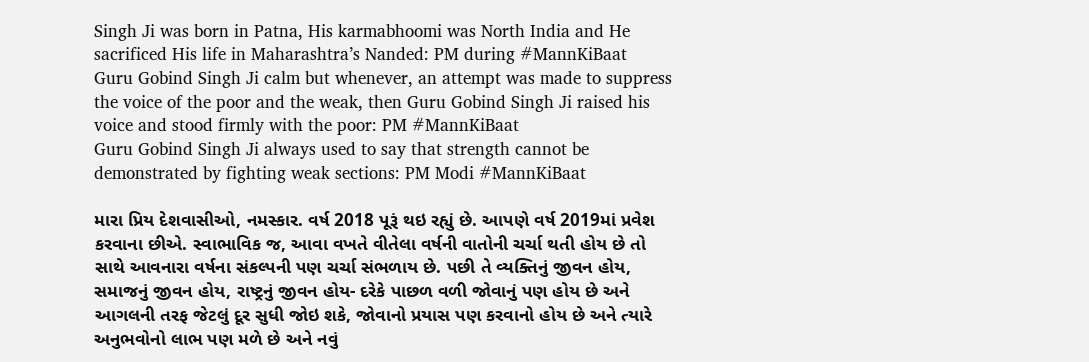Singh Ji was born in Patna, His karmabhoomi was North India and He sacrificed His life in Maharashtra’s Nanded: PM during #MannKiBaat
Guru Gobind Singh Ji calm but whenever, an attempt was made to suppress the voice of the poor and the weak, then Guru Gobind Singh Ji raised his voice and stood firmly with the poor: PM #MannKiBaat
Guru Gobind Singh Ji always used to say that strength cannot be demonstrated by fighting weak sections: PM Modi #MannKiBaat

મારા પ્રિય દેશવાસીઓ, નમસ્કાર. વર્ષ 2018 પૂરૂં થઇ રહ્યું છે. આપણે વર્ષ 2019માં પ્રવેશ કરવાના છીએ. સ્વાભાવિક જ, આવા વખતે વીતેલા વર્ષની વાતોની ચર્ચા થતી હોય છે તો સાથે આવનારા વર્ષના સંકલ્પની પણ ચર્ચા સંભળાય છે. પછી તે વ્યક્તિનું જીવન હોય, સમાજનું જીવન હોય, રાષ્ટ્રનું જીવન હોય- દરેકે પાછળ વળી જોવાનું પણ હોય છે અને આગલની તરફ જેટલું દૂર સુધી જોઇ શકે, જોવાનો પ્રયાસ પણ કરવાનો હોય છે અને ત્યારે અનુભવોનો લાભ પણ મળે છે અને નવું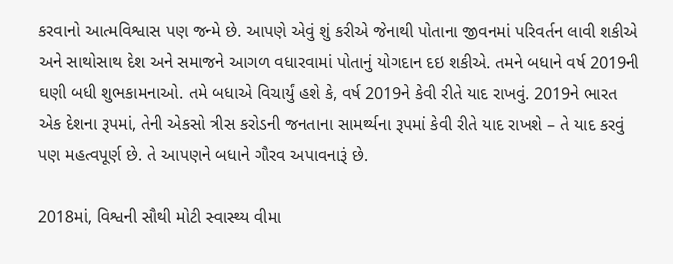કરવાનો આત્મવિશ્વાસ પણ જન્મે છે. આપણે એવું શું કરીએ જેનાથી પોતાના જીવનમાં પરિવર્તન લાવી શકીએ અને સાથોસાથ દેશ અને સમાજને આગળ વધારવામાં પોતાનું યોગદાન દઇ શકીએ. તમને બધાને વર્ષ 2019ની ઘણી બધી શુભકામનાઓ. તમે બધાએ વિચાર્યું હશે કે, વર્ષ 2019ને કેવી રીતે યાદ રાખવું. 2019ને ભારત એક દેશના રૂપમાં, તેની એકસો ત્રીસ કરોડની જનતાના સામર્થ્યના રૂપમાં કેવી રીતે યાદ રાખશે – તે યાદ કરવું પણ મહત્વપૂર્ણ છે. તે આપણને બધાને ગૌરવ અપાવનારૂં છે.

2018માં, વિશ્વની સૌથી મોટી સ્વાસ્થ્ય વીમા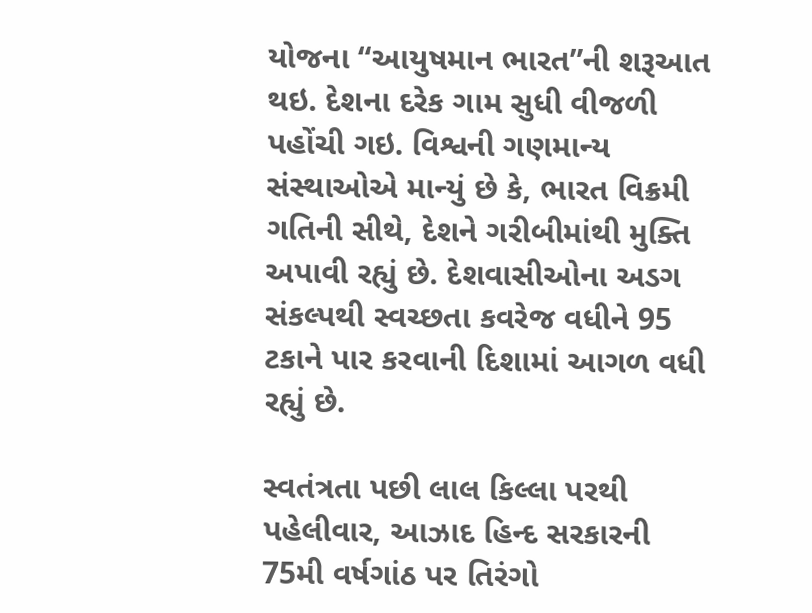યોજના “આયુષમાન ભારત”ની શરૂઆત થઇ. દેશના દરેક ગામ સુધી વીજળી પહોંચી ગઇ. વિશ્વની ગણમાન્ય સંસ્થાઓએ માન્યું છે કે, ભારત વિક્રમી ગતિની સીથે, દેશને ગરીબીમાંથી મુક્તિ અપાવી રહ્યું છે. દેશવાસીઓના અડગ સંકલ્પથી સ્વચ્છતા કવરેજ વધીને 95 ટકાને પાર કરવાની દિશામાં આગળ વધી રહ્યું છે.

સ્વતંત્રતા પછી લાલ કિલ્લા પરથી પહેલીવાર, આઝાદ હિન્દ સરકારની 75મી વર્ષગાંઠ પર તિરંગો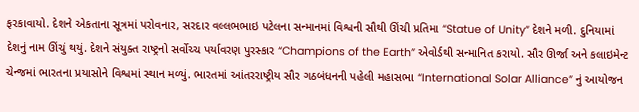ફરકાવાયો. દેશને એકતાના સૂત્રમાં પરોવનાર, સરદાર વલ્લભભાઇ પટેલના સન્માનમાં વિશ્વની સૌથી ઊંચી પ્રતિમા “Statue of Unity” દેશને મળી. દુનિયામાં દેશનું નામ ઊંચું થયું. દેશને સંયુક્ત રાષ્ટ્રનો સર્વોચ્ચ પર્યાવરણ પુરસ્કાર “Champions of the Earth” એવોર્ડથી સન્માનિત કરાયો. સૌર ઊર્જા અને કલાઇમેન્ટ ચેન્જમાં ભારતના પ્રયાસોને વિશ્વમાં સ્થાન મળ્યું. ભારતમાં આંતરરાષ્ટ્રીય સૌર ગઠબંધનની પહેલી મહાસભા “International Solar Alliance” નું આયોજન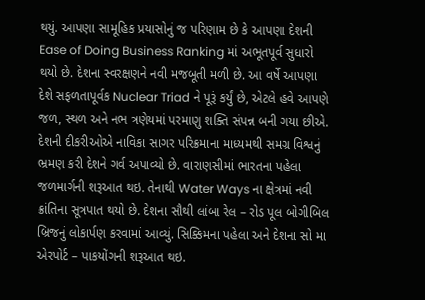થયું. આપણા સામૂહિક પ્રયાસોનું જ પરિણામ છે કે આપણા દેશની Ease of Doing Business Ranking માં અભૂતપૂર્વ સુધારો થયો છે. દેશના સ્વરક્ષણને નવી મજબૂતી મળી છે. આ વર્ષે આપણા દેશે સફળતાપૂર્વક Nuclear Triad ને પૂરૂં કર્યું છે, એટલે હવે આપણે જળ, સ્થળ અને નભ ત્રણેયમાં પરમાણુ શક્તિ સંપન્ન બની ગયા છીએ. દેશની દીકરીઓએ નાવિકા સાગર પરિક્રમાના માધ્યમથી સમગ્ર વિશ્વનું ભ્રમણ કરી દેશને ગર્વ અપાવ્યો છે. વારાણસીમાં ભારતના પહેલા જળમાર્ગની શરૂઆત થઇ. તેનાથી Water Ways ના ક્ષેત્રમાં નવી ક્રાંતિના સૂત્રપાત થયો છે. દેશના સૌથી લાંબા રેલ – રોડ પૂલ બોગીબિલ બ્રિજનું લોકાર્પણ કરવામાં આવ્યું. સિક્કિમના પહેલા અને દેશના સો મા એરપોર્ટ – પાકયોંગની શરૂઆત થઇ.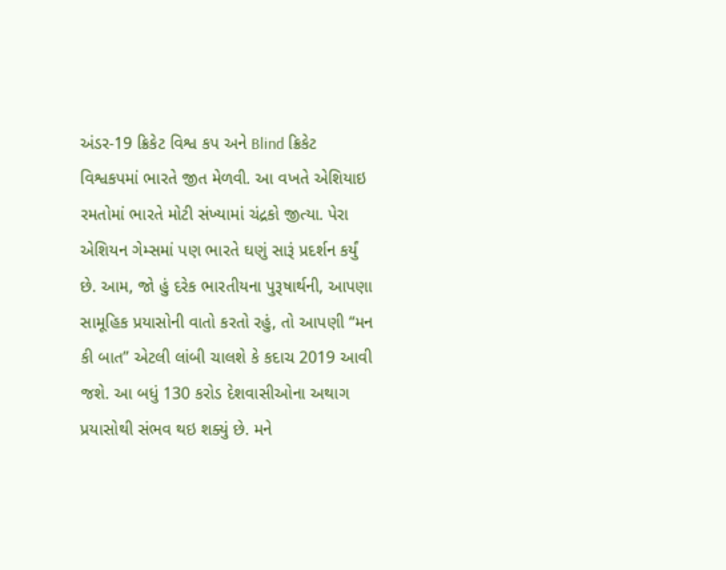અંડર-19 ક્રિકેટ વિશ્વ કપ અને Blind ક્રિકેટ વિશ્વકપમાં ભારતે જીત મેળવી. આ વખતે એશિયાઇ રમતોમાં ભારતે મોટી સંખ્યામાં ચંદ્રકો જીત્યા. પેરા એશિયન ગેમ્સમાં પણ ભારતે ઘણું સારૂં પ્રદર્શન કર્યું છે. આમ, જો હું દરેક ભારતીયના પુરૂષાર્થની, આપણા સામૂહિક પ્રયાસોની વાતો કરતો રહું, તો આપણી “મન કી બાત” એટલી લાંબી ચાલશે કે કદાચ 2019 આવી જશે. આ બધું 130 કરોડ દેશવાસીઓના અથાગ પ્રયાસોથી સંભવ થઇ શક્યું છે. મને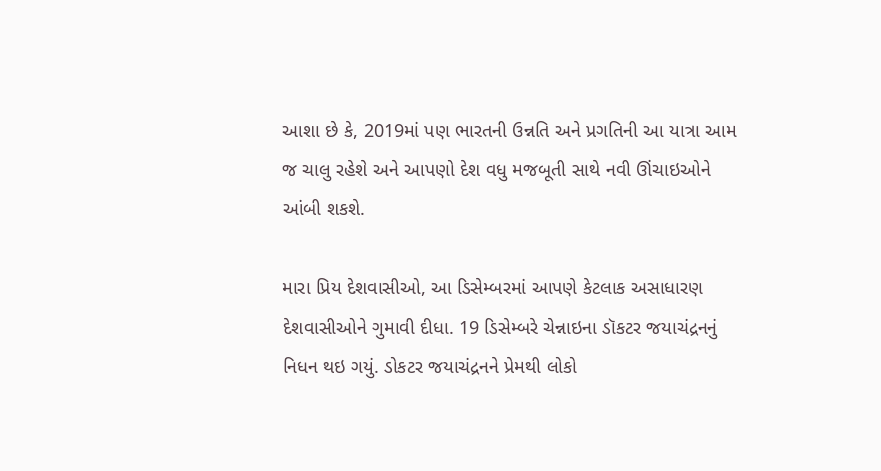આશા છે કે, 2019માં પણ ભારતની ઉન્નતિ અને પ્રગતિની આ યાત્રા આમ જ ચાલુ રહેશે અને આપણો દેશ વધુ મજબૂતી સાથે નવી ઊંચાઇઓને આંબી શકશે.

મારા પ્રિય દેશવાસીઓ, આ ડિસેમ્બરમાં આપણે કેટલાક અસાધારણ દેશવાસીઓને ગુમાવી દીધા. 19 ડિસેમ્બરે ચેન્નાઇના ડૉકટર જયાચંદ્રનનું નિધન થઇ ગયું. ડોકટર જયાચંદ્રનને પ્રેમથી લોકો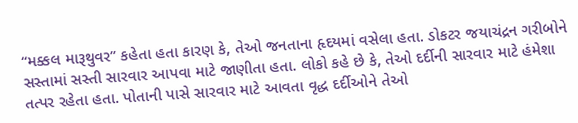“મક્કલ મારૂથુવર” કહેતા હતા કારણ કે, તેઓ જનતાના હૃદયમાં વસેલા હતા. ડોકટર જયાચંદ્રન ગરીબોને સસ્તામાં સસ્તી સારવાર આપવા માટે જાણીતા હતા. લોકો કહે છે કે, તેઓ દર્દીની સારવાર માટે હંમેશા તત્પર રહેતા હતા. પોતાની પાસે સારવાર માટે આવતા વૃદ્ધ દર્દીઓને તેઓ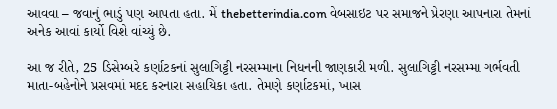આવવા – જવાનું ભાડું પણ આપતા હતા. મેં thebetterindia.com વેબસાઇટ પર સમાજને પ્રેરણા આપનારા તેમનાં અનેક આવાં કાર્યો વિશે વાંચ્યું છે.

આ જ રીતે, 25 ડિસેમ્બરે કર્ણાટકનાં સુલાગિટ્ટી નરસમ્માના નિધનની જાણકારી મળી. સુલાગિટ્ટી નરસમ્મા ગર્ભવતી માતા-બહેનોને પ્રસવમાં મદદ કરનારા સહાયિકા હતા. તેમણે કર્ણાટકમાં, ખાસ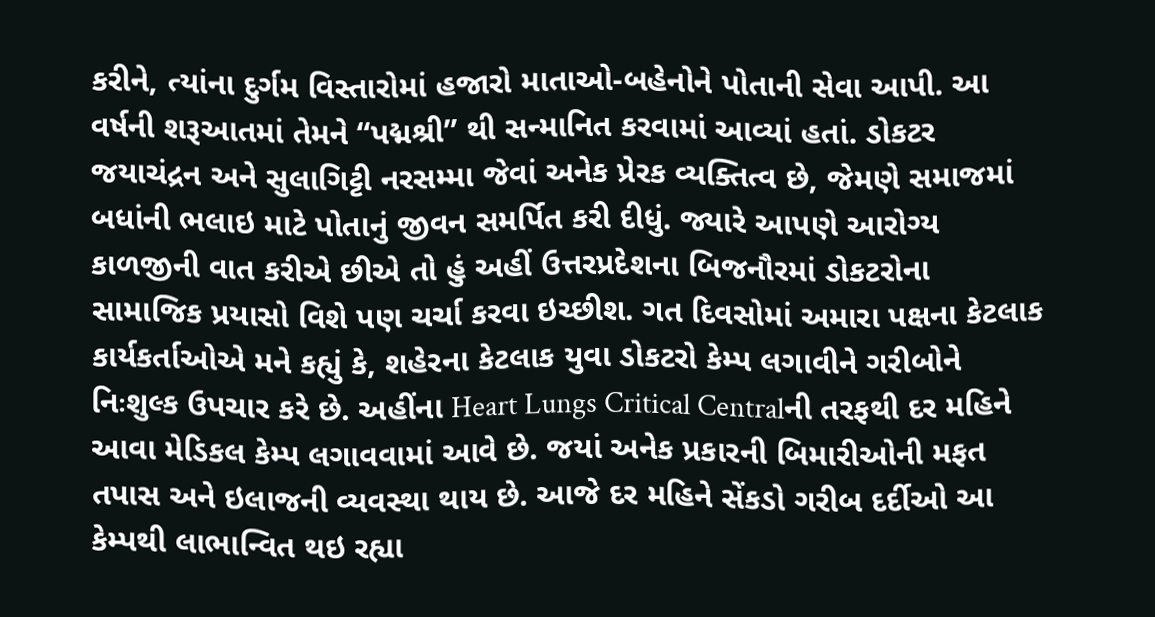કરીને, ત્યાંના દુર્ગમ વિસ્તારોમાં હજારો માતાઓ-બહેનોને પોતાની સેવા આપી. આ વર્ષની શરૂઆતમાં તેમને “પદ્મશ્રી” થી સન્માનિત કરવામાં આવ્યાં હતાં. ડોકટર જયાચંદ્રન અને સુલાગિટ્ટી નરસમ્મા જેવાં અનેક પ્રેરક વ્યક્તિત્વ છે, જેમણે સમાજમાં બધાંની ભલાઇ માટે પોતાનું જીવન સમર્પિત કરી દીધું. જ્યારે આપણે આરોગ્ય કાળજીની વાત કરીએ છીએ તો હું અહીં ઉત્તરપ્રદેશના બિજનૌરમાં ડોકટરોના સામાજિક પ્રયાસો વિશે પણ ચર્ચા કરવા ઇચ્છીશ. ગત દિવસોમાં અમારા પક્ષના કેટલાક કાર્યકર્તાઓએ મને કહ્યું કે, શહેરના કેટલાક યુવા ડોકટરો કેમ્પ લગાવીને ગરીબોને નિઃશુલ્ક ઉપચાર કરે છે. અહીંના Heart Lungs Critical Centralની તરફથી દર મહિને આવા મેડિકલ કેમ્પ લગાવવામાં આવે છે. જયાં અનેક પ્રકારની બિમારીઓની મફત તપાસ અને ઇલાજની વ્યવસ્થા થાય છે. આજે દર મહિને સેંકડો ગરીબ દર્દીઓ આ કેમ્પથી લાભાન્વિત થઇ રહ્યા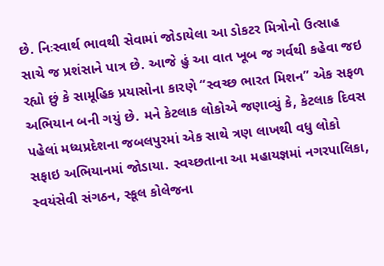છે. નિઃસ્વાર્થ ભાવથી સેવામાં જોડાયેલા આ ડોકટર મિત્રોનો ઉત્સાહ સાચે જ પ્રશંસાને પાત્ર છે. આજે હું આ વાત ખૂબ જ ગર્વથી કહેવા જઇ રહ્યો છું કે સામૂહિક પ્રયાસોના કારણે “સ્વચ્છ ભારત મિશન” એક સફળ અભિયાન બની ગયું છે. મને કેટલાક લોકોએ જણાવ્યું કે, કેટલાક દિવસ પહેલાં મધ્યપ્રદેશના જબલપુરમાં એક સાથે ત્રણ લાખથી વધુ લોકો સફાઇ અભિયાનમાં જોડાયા. સ્વચ્છતાના આ મહાયજ્ઞમાં નગરપાલિકા, સ્વયંસેવી સંગઠન, સ્કૂલ કોલેજના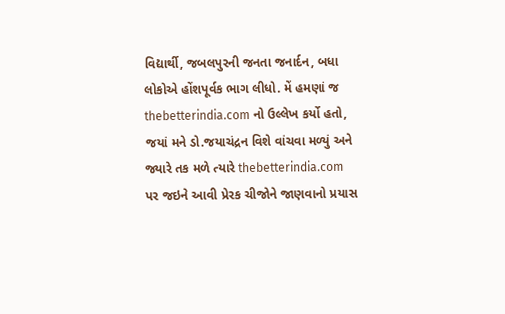વિદ્યાર્થી, જબલપુરની જનતા જનાર્દન, બધા લોકોએ હોંશપૂર્વક ભાગ લીધો. મેં હમણાં જ thebetterindia.com નો ઉલ્લેખ કર્યો હતો, જયાં મને ડો.જયાચંદ્રન વિશે વાંચવા મળ્યું અને જ્યારે તક મળે ત્યારે thebetterindia.com પર જઇને આવી પ્રેરક ચીજોને જાણવાનો પ્રયાસ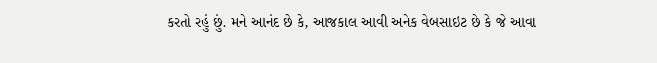કરતો રહું છું. મને આનંદ છે કે, આજકાલ આવી અનેક વેબસાઇટ છે કે જે આવા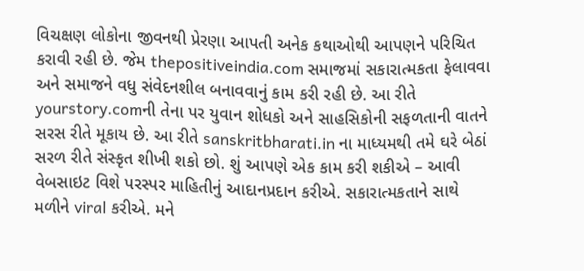વિચક્ષણ લોકોના જીવનથી પ્રેરણા આપતી અનેક કથાઓથી આપણને પરિચિત કરાવી રહી છે. જેમ thepositiveindia.com સમાજમાં સકારાત્મકતા ફેલાવવા અને સમાજને વધુ સંવેદનશીલ બનાવવાનું કામ કરી રહી છે. આ રીતે yourstory.comની તેના પર યુવાન શોધકો અને સાહસિકોની સફળતાની વાતને સરસ રીતે મૂકાય છે. આ રીતે sanskritbharati.in ના માધ્યમથી તમે ઘરે બેઠાં સરળ રીતે સંસ્કૃત શીખી શકો છો. શું આપણે એક કામ કરી શકીએ – આવી વેબસાઇટ વિશે પરસ્પર માહિતીનું આદાનપ્રદાન કરીએ. સકારાત્મકતાને સાથે મળીને viral કરીએ. મને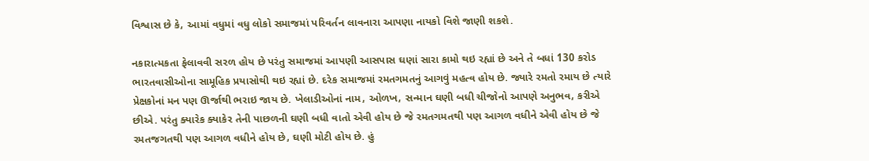વિશ્વાસ છે કે, આમાં વધુમાં વધુ લોકો સમાજમાં પરિવર્તન લાવનારા આપણા નાયકો વિશે જાણી શકશે.

નકારાત્મકતા ફેલાવવી સરળ હોય છે પરંતુ સમાજમાં આપણી આસપાસ ઘણાં સારા કામો થઇ રહ્યાં છે અને તે બધાં 130 કરોડ ભારતવાસીઓના સામૂહિક પ્રયાસોથી થઇ રહ્યાં છે. દરેક સમાજમાં રમતગમતનું આગવું મહત્વ હોય છે. જ્યારે રમતો રમાય છે ત્યારે પ્રેક્ષકોનાં મન પણ ઊર્જાથી ભરાઇ જાય છે. ખેલાડીઓનાં નામ, ઓળખ, સન્માન ઘણી બધી ચીજોનો આપણે અનુભવ, કરીએ છીએ. પરંતુ ક્યારેક ક્યાકેર તેની પાછળની ઘણી બધી વાતો એવી હોય છે જે રમતગમતથી પણ આગળ વધીને એવી હોય છે જે રમતજગતથી પણ આગળ વધીને હોય છે, ઘણી મોટી હોય છે. હું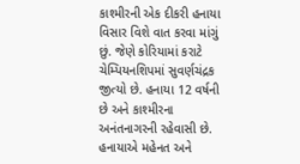કાશ્મીરની એક દીકરી હનાયા વિસાર વિશે વાત કરવા માંગું છું. જેણે કોરિયામાં કરાટે ચેમ્પિયનશિપમાં સુવર્ણચંદ્રક જીત્યો છે. હનાયા 12 વર્ષની છે અને કાશ્મીરના અનંતનાગરની રહેવાસી છે. હનાયાએ મહેનત અને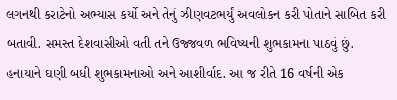લગનથી કરાટેનો અભ્યાસ કર્યો અને તેનું ઝીણવટભર્યું અવલોકન કરી પોતાને સાબિત કરી બતાવી. સમસ્ત દેશવાસીઓ વતી તને ઉજ્જવળ ભવિષ્યની શુભકામના પાઠવું છું. હનાયાને ઘણી બધી શુભકામનાઓ અને આશીર્વાદ. આ જ રીતે 16 વર્ષની એક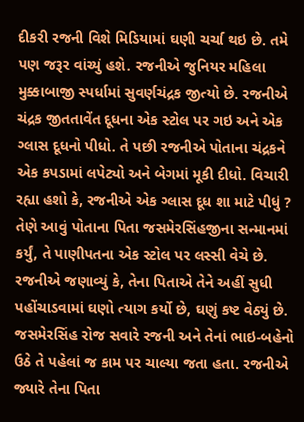દીકરી રજની વિશે મિડિયામાં ઘણી ચર્ચા થઇ છે. તમે પણ જરૂર વાંચ્યું હશે. રજનીએ જુનિયર મહિલા મુક્કાબાજી સ્પર્ધામાં સુવર્ણચંદ્રક જીત્યો છે. રજનીએ ચંદ્રક જીતતાવેંત દૂધના એક સ્ટોલ પર ગઇ અને એક ગ્લાસ દૂધનો પીધો. તે પછી રજનીએ પોતાના ચંદ્રકને એક કપડામાં લપેટ્યો અને બેગમાં મૂકી દીધો. વિચારી રહ્યા હશો કે, રજનીએ એક ગ્લાસ દૂધ શા માટે પીધું ? તેણે આવું પોતાના પિતા જસમેરસિંહજીના સન્માનમાં કર્યું, તે પાણીપતના એક સ્ટોલ પર લસ્સી વેચે છે. રજનીએ જણાવ્યું કે, તેના પિતાએ તેને અહીં સુધી પહોંચાડવામાં ઘણો ત્યાગ કર્યો છે, ઘણું કષ્ટ વેઠ્યું છે. જસમેરસિંહ રોજ સવારે રજની અને તેનાં ભાઇ-બહેનો ઉઠે તે પહેલાં જ કામ પર ચાલ્યા જતા હતા. રજનીએ જ્યારે તેના પિતા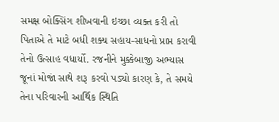સમક્ષ બોક્સિંગ શીખવાની ઇચ્છા વ્યક્ત કરી તો પિતાએ તે માટે બધી શક્ય સહાય-સાધનો પ્રાપ્ત કરાવી તેનો ઉત્સાહ વધાર્યો. રજનીને મુક્કેબાજી અભ્યાસ જૂનાં મોજાં સાથે શરૂ કરવો પડ્યો કારણ કે, તે સમયે તેના પરિવારની આર્થિક સ્થિતિ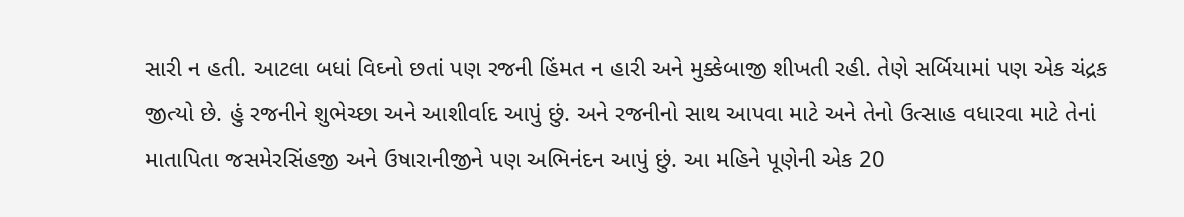સારી ન હતી. આટલા બધાં વિઘ્નો છતાં પણ રજની હિંમત ન હારી અને મુક્કેબાજી શીખતી રહી. તેણે સર્બિયામાં પણ એક ચંદ્રક જીત્યો છે. હું રજનીને શુભેચ્છા અને આશીર્વાદ આપું છું. અને રજનીનો સાથ આપવા માટે અને તેનો ઉત્સાહ વધારવા માટે તેનાં માતાપિતા જસમેરસિંહજી અને ઉષારાનીજીને પણ અભિનંદન આપું છું. આ મહિને પૂણેની એક 20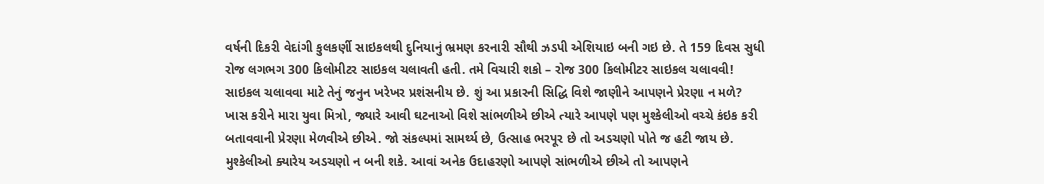વર્ષની દિકરી વેદાંગી કુલકર્ણી સાઇકલથી દુનિયાનું ભ્રમણ કરનારી સૌથી ઝડપી એશિયાઇ બની ગઇ છે. તે 159 દિવસ સુધી રોજ લગભગ 300 કિલોમીટર સાઇકલ ચલાવતી હતી. તમે વિચારી શકો – રોજ 300 કિલોમીટર સાઇકલ ચલાવવી! સાઇકલ ચલાવવા માટે તેનું જનુન ખરેખર પ્રશંસનીય છે. શું આ પ્રકારની સિદ્ધિ વિશે જાણીને આપણને પ્રેરણા ન મળે? ખાસ કરીને મારા યુવા મિત્રો, જ્યારે આવી ઘટનાઓ વિશે સાંભળીએ છીએ ત્યારે આપણે પણ મુશ્કેલીઓ વચ્ચે કંઇક કરી બતાવવાની પ્રેરણા મેળવીએ છીએ. જો સંકલ્પમાં સામર્થ્ય છે, ઉત્સાહ ભરપૂર છે તો અડચણો પોતે જ હટી જાય છે. મુશ્કેલીઓ ક્યારેય અડચણો ન બની શકે. આવાં અનેક ઉદાહરણો આપણે સાંભળીએ છીએ તો આપણને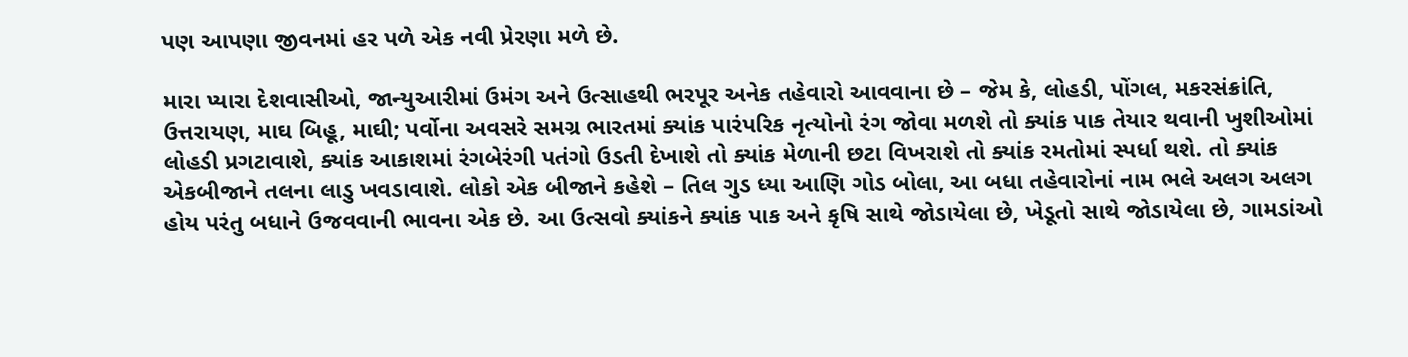પણ આપણા જીવનમાં હર પળે એક નવી પ્રેરણા મળે છે.

મારા પ્યારા દેશવાસીઓ, જાન્યુઆરીમાં ઉમંગ અને ઉત્સાહથી ભરપૂર અનેક તહેવારો આવવાના છે – જેમ કે, લોહડી, પોંગલ, મકરસંક્રાંતિ, ઉત્તરાયણ, માઘ બિહૂ, માઘી; પર્વોના અવસરે સમગ્ર ભારતમાં ક્યાંક પારંપરિક નૃત્યોનો રંગ જોવા મળશે તો ક્યાંક પાક તેયાર થવાની ખુશીઓમાં લોહડી પ્રગટાવાશે, ક્યાંક આકાશમાં રંગબેરંગી પતંગો ઉડતી દેખાશે તો ક્યાંક મેળાની છટા વિખરાશે તો ક્યાંક રમતોમાં સ્પર્ધા થશે. તો ક્યાંક એકબીજાને તલના લાડુ ખવડાવાશે. લોકો એક બીજાને કહેશે – તિલ ગુડ ધ્યા આણિ ગોડ બોલા, આ બધા તહેવારોનાં નામ ભલે અલગ અલગ હોય પરંતુ બધાને ઉજવવાની ભાવના એક છે. આ ઉત્સવો ક્યાંકને ક્યાંક પાક અને કૃષિ સાથે જોડાયેલા છે, ખેડૂતો સાથે જોડાયેલા છે, ગામડાંઓ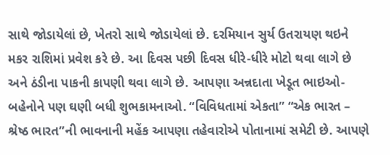સાથે જોડાયેલાં છે, ખેતરો સાથે જોડાયેલાં છે. દરમિયાન સુર્ય ઉતરાયણ થઇને મકર રાશિમાં પ્રવેશ કરે છે. આ દિવસ પછી દિવસ ધીરે-ધીરે મોટો થવા લાગે છે અને ઠંડીના પાકની કાપણી થવા લાગે છે. આપણા અન્નદાતા ખેડૂત ભાઇઓ-બહેનોને પણ ઘણી બધી શુભકામનાઓ. “વિવિધતામાં એકતા” “એક ભારત – શ્રેષ્ઠ ભારત”ની ભાવનાની મહેંક આપણા તહેવારોએ પોતાનામાં સમેટી છે. આપણે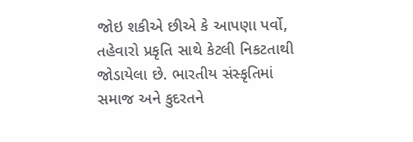જોઇ શકીએ છીએ કે આપણા પર્વો, તહેવારો પ્રકૃતિ સાથે કેટલી નિકટતાથી જોડાયેલા છે. ભારતીય સંસ્કૃતિમાં સમાજ અને કુદરતને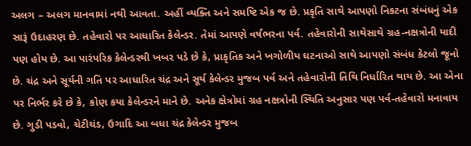અલગ – અલગ માનવામાં નથી આવતા. અહીં વ્યક્તિ અને સમષ્ટિ એક જ છે. પ્રકૃતિ સાથે આપણો નિકટના સંબંધનું એક સારૂં ઉદાહરણ છે. તહેવારો પર આધારિત કેલેન્ડર. તેમાં આપણે વર્ષભરના પર્વ. તહેવારોની સાથેસાથે ગ્રહ-નક્ષત્રોની યાદી પણ હોય છે. આ પારંપરિક કેલેન્ડરથી ખબર પડે છે કે, પ્રાકૃતિક અને ખગોળીય ઘટનાઓ સાથે આપણો સંબંધ કેટલો જૂનો છે. ચંદ્ર અને સૂર્યની ગતિ પર આધારિત ચંદ્ર અને સૂર્ય કેલેન્ડર મુજબ પર્વ અને તહેવારોની તિથિ નિર્ધારિત થાય છે. આ એના પર નિર્ભર કરે છે કે, કોણ કયા કેલેન્ડરને માને છે. અનેક ક્ષેત્રોમાં ગ્રહ નક્ષત્રોની સ્થિતિ અનુસાર પણ પર્વ-તહેવારો મનાવાય છે. ગુડી પડવો, ચેટીચંડ, ઉગાદિ આ બધા ચંદ્ર કેલેન્ડર મુજબ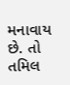મનાવાય છે. તો તમિલ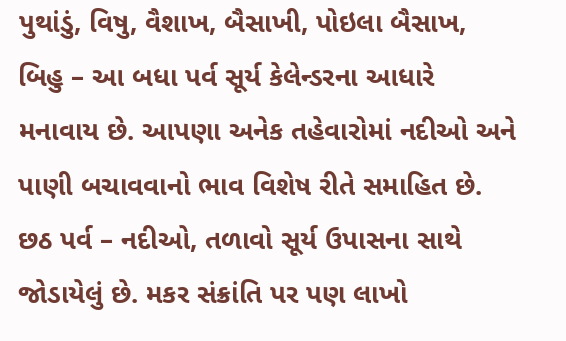પુથાંડું, વિષુ, વૈશાખ, બૈસાખી, પોઇલા બૈસાખ, બિહુ – આ બધા પર્વ સૂર્ય કેલેન્ડરના આધારે મનાવાય છે. આપણા અનેક તહેવારોમાં નદીઓ અને પાણી બચાવવાનો ભાવ વિશેષ રીતે સમાહિત છે. છઠ પર્વ – નદીઓ, તળાવો સૂર્ય ઉપાસના સાથે જોડાયેલું છે. મકર સંક્રાંતિ પર પણ લાખો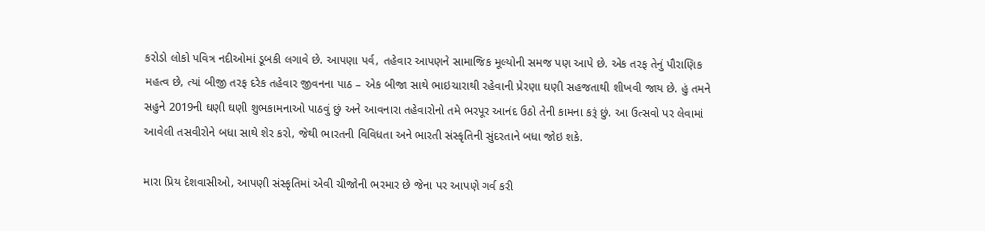કરોડો લોકો પવિત્ર નદીઓમાં ડૂબકી લગાવે છે. આપણા પર્વ, તહેવાર આપણને સામાજિક મૂલ્યોની સમજ પણ આપે છે. એક તરફ તેનું પૌરાણિક મહત્વ છે, ત્યાં બીજી તરફ દરેક તહેવાર જીવનના પાઠ – એક બીજા સાથે ભાઇચારાથી રહેવાની પ્રેરણા ઘણી સહજતાથી શીખવી જાય છે. હું તમને સહુને 2019ની ઘણી ઘણી શુભકામનાઓ પાઠવું છું અને આવનારા તહેવારોનો તમે ભરપૂર આનંદ ઉઠો તેની કામના કરૂં છું. આ ઉત્સવો પર લેવામાં આવેલી તસવીરોને બધા સાથે શેર કરો, જેથી ભારતની વિવિધતા અને ભારતી સંસ્કૃતિની સુંદરતાને બધા જોઇ શકે.

મારા પ્રિય દેશવાસીઓ, આપણી સંસ્કૃતિમાં એવી ચીજોની ભરમાર છે જેના પર આપણે ગર્વ કરી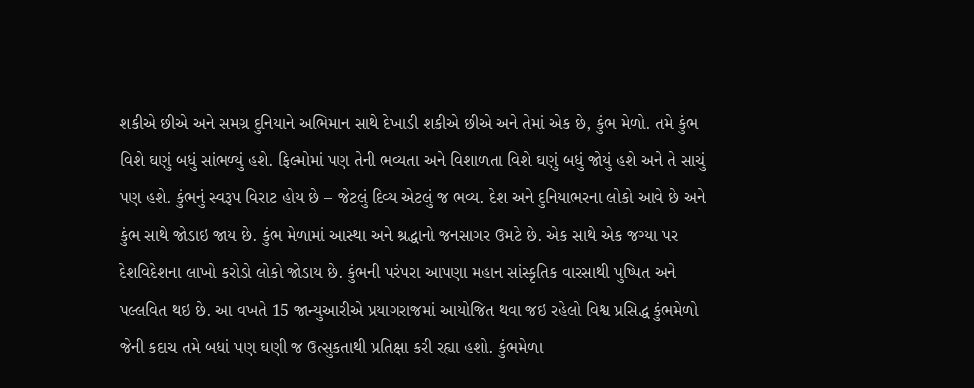શકીએ છીએ અને સમગ્ર દુનિયાને અભિમાન સાથે દેખાડી શકીએ છીએ અને તેમાં એક છે, કુંભ મેળો. તમે કુંભ વિશે ઘણું બધું સાંભળ્યું હશે. ફિલ્મોમાં પણ તેની ભવ્યતા અને વિશાળતા વિશે ઘણું બધું જોયું હશે અને તે સાચું પણ હશે. કુંભનું સ્વરૂપ વિરાટ હોય છે – જેટલું દિવ્ય એટલું જ ભવ્ય. દેશ અને દુનિયાભરના લોકો આવે છે અને કુંભ સાથે જોડાઇ જાય છે. કુંભ મેળામાં આસ્થા અને શ્રદ્ધાનો જનસાગર ઉમટે છે. એક સાથે એક જગ્યા પર દેશવિદેશના લાખો કરોડો લોકો જોડાય છે. કુંભની પરંપરા આપણા મહાન સાંસ્કૃતિક વારસાથી પુષ્પિત અને પલ્લવિત થઇ છે. આ વખતે 15 જાન્યુઆરીએ પ્રયાગરાજમાં આયોજિત થવા જઇ રહેલો વિશ્વ પ્રસિદ્ધ કુંભમેળો જેની કદાચ તમે બધાં પણ ઘણી જ ઉત્સુકતાથી પ્રતિક્ષા કરી રહ્યા હશો. કુંભમેળા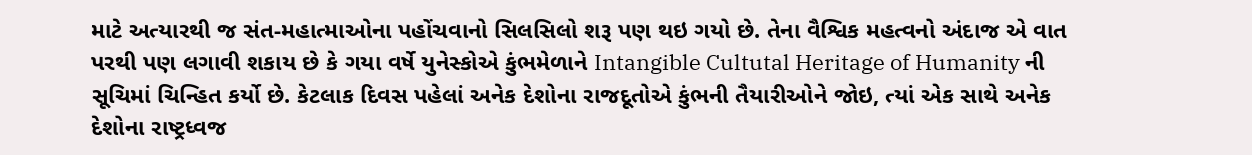માટે અત્યારથી જ સંત-મહાત્માઓના પહોંચવાનો સિલસિલો શરૂ પણ થઇ ગયો છે. તેના વૈશ્વિક મહત્વનો અંદાજ એ વાત પરથી પણ લગાવી શકાય છે કે ગયા વર્ષે યુનેસ્કોએ કુંભમેળાને Intangible Cultutal Heritage of Humanity ની સૂચિમાં ચિન્હિત કર્યો છે. કેટલાક દિવસ પહેલાં અનેક દેશોના રાજદૂતોએ કુંભની તૈયારીઓને જોઇ, ત્યાં એક સાથે અનેક દેશોના રાષ્ટ્રધ્વજ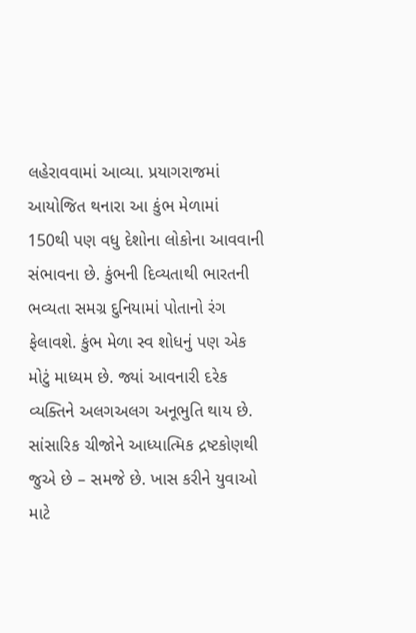લહેરાવવામાં આવ્યા. પ્રયાગરાજમાં આયોજિત થનારા આ કુંભ મેળામાં 150થી પણ વધુ દેશોના લોકોના આવવાની સંભાવના છે. કુંભની દિવ્યતાથી ભારતની ભવ્યતા સમગ્ર દુનિયામાં પોતાનો રંગ ફેલાવશે. કુંભ મેળા સ્વ શોધનું પણ એક મોટું માધ્યમ છે. જ્યાં આવનારી દરેક વ્યક્તિને અલગઅલગ અનૂભુતિ થાય છે. સાંસારિક ચીજોને આધ્યાત્મિક દ્રષ્ટકોણથી જુએ છે – સમજે છે. ખાસ કરીને યુવાઓ માટે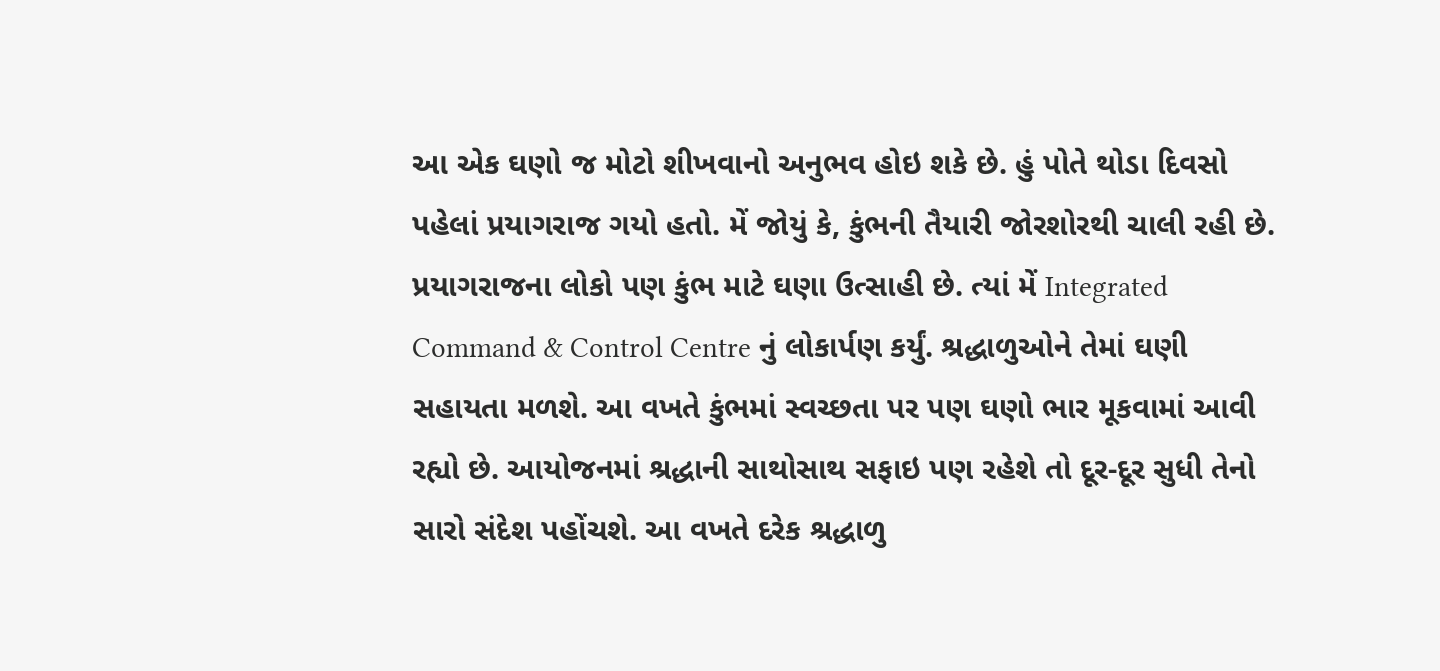આ એક ઘણો જ મોટો શીખવાનો અનુભવ હોઇ શકે છે. હું પોતે થોડા દિવસો પહેલાં પ્રયાગરાજ ગયો હતો. મેં જોયું કે, કુંભની તૈયારી જોરશોરથી ચાલી રહી છે. પ્રયાગરાજના લોકો પણ કુંભ માટે ઘણા ઉત્સાહી છે. ત્યાં મેં Integrated Command & Control Centre નું લોકાર્પણ કર્યું. શ્રદ્ધાળુઓને તેમાં ઘણી સહાયતા મળશે. આ વખતે કુંભમાં સ્વચ્છતા પર પણ ઘણો ભાર મૂકવામાં આવી રહ્યો છે. આયોજનમાં શ્રદ્ધાની સાથોસાથ સફાઇ પણ રહેશે તો દૂર-દૂર સુધી તેનો સારો સંદેશ પહોંચશે. આ વખતે દરેક શ્રદ્ધાળુ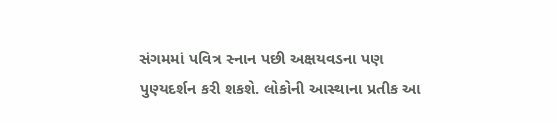સંગમમાં પવિત્ર સ્નાન પછી અક્ષયવડના પણ પુણ્યદર્શન કરી શકશે. લોકોની આસ્થાના પ્રતીક આ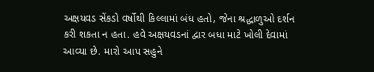અક્ષયવડ સેંકડો વર્ષોથી કિલ્લામાં બંધ હતો, જેના શ્રદ્ધાળુઓ દર્શન કરી શકતા ન હતા. હવે અક્ષયવડનાં દ્વાર બધા માટે ખોલી દેવામાં આવ્યા છે. મારો આપ સહુને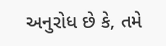અનુરોધ છે કે, તમે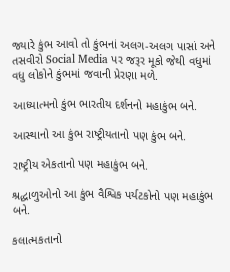જ્યારે કુંભ આવો તો કુંભનાં અલગ-અલગ પાસાં અને તસવીરો Social Media પર જરૂર મૂકો જેથી વધુમાં વધુ લોકોને કુંભમાં જવાની પ્રેરણા મળે.

આધ્યાત્મનો કુંભ ભારતીય દર્શનનો મહાકુંભ બને.

આસ્થાનો આ કુંભ રાષ્ટ્રીયતાનો પણ કુંભ બને.

રાષ્ટ્રીય એકતાનો પણ મહાકુંભ બને.

શ્રદ્ધાળુઓનો આ કુંભ વૈશ્વિક પર્યટકોનો પણ મહાકુંભ બને.

કલાત્મકતાનો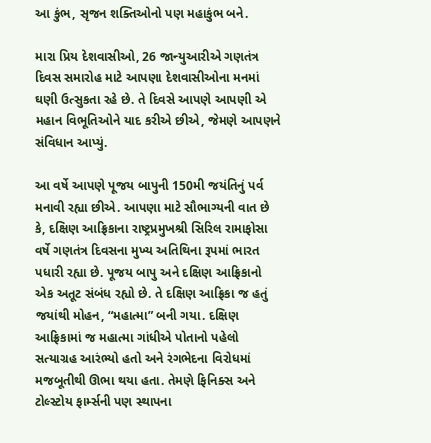આ કુંભ, સૃજન શક્તિઓનો પણ મહાકુંભ બને.

મારા પ્રિય દેશવાસીઓ, 26 જાન્યુઆરીએ ગણતંત્ર દિવસ સમારોહ માટે આપણા દેશવાસીઓના મનમાં ઘણી ઉત્સુકતા રહે છે. તે દિવસે આપણે આપણી એ મહાન વિભૂતિઓને યાદ કરીએ છીએ, જેમણે આપણને સંવિધાન આપ્યું.

આ વર્ષે આપણે પૂજય બાપુની 150મી જયંતિનું પર્વ મનાવી રહ્યા છીએ. આપણા માટે સૌભાગ્યની વાત છે કે, દક્ષિણ આફ્રિકાના રાષ્ટ્રપ્રમુખશ્રી સિરિલ રામાફોસા વર્ષે ગણતંત્ર દિવસના મુખ્ય અતિથિના રૂપમાં ભારત પધારી રહ્યા છે. પૂજય બાપુ અને દક્ષિણ આફ્રિકાનો એક અતૂટ સંબંધ રહ્યો છે. તે દક્ષિણ આફ્રિકા જ હતું જયાંથી મોહન, “મહાત્મા” બની ગયા. દક્ષિણ આફ્રિકામાં જ મહાત્મા ગાંધીએ પોતાનો પહેલો સત્યાગ્રહ આરંભ્યો હતો અને રંગભેદના વિરોધમાં મજબૂતીથી ઊભા થયા હતા. તેમણે ફિનિક્સ અને ટોલ્સ્ટોય ફાર્મ્સની પણ સ્થાપના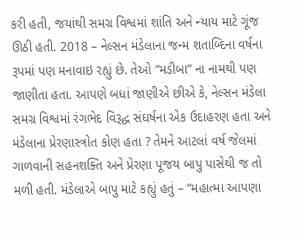કરી હતી, જયાંથી સમગ્ર વિશ્વમાં શાંતિ અને ન્યાય માટે ગૂંજ ઊઠી હતી. 2018 – નેલ્સન મંડેલાના જન્મ શતાબ્દિના વર્ષના રૂપમાં પણ મનાવાઇ રહ્યું છે. તેઓ “મડીબા” ના નામથી પણ જાણીતા હતા. આપણે બધાં જાણીએ છીએ કે, નેલ્સન મંડેલા સમગ્ર વિશ્વમાં રંગભેદ વિરૂદ્ધ સંઘર્ષના એક ઉદાહરણ હતા અને મંડેલાના પ્રેરણાસ્ત્રોત કોણ હતા ? તેમને આટલાં વર્ષ જેલમાં ગાળવાની સહનશક્તિ અને પ્રેરણા પૂજય બાપુ પાસેથી જ તો મળી હતી. મંડેલાએ બાપુ માટે કહ્યું હતું – “મહાત્મા આપણા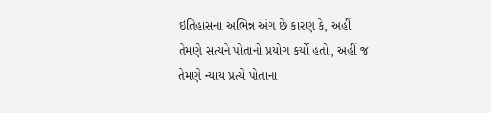ઇતિહાસના અભિન્ન અંગ છે કારણ કે, અહીં તેમણે સત્યને પોતાનો પ્રયોગ કર્યો હતો, અહીં જ તેમણે ન્યાય પ્રત્યે પોતાના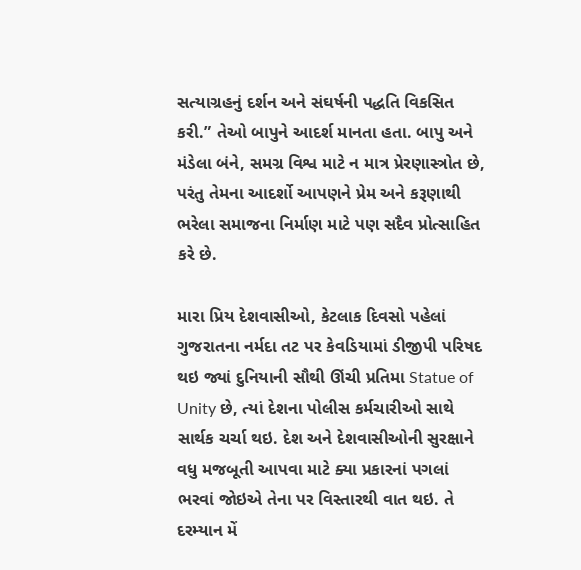સત્યાગ્રહનું દર્શન અને સંઘર્ષની પદ્ધતિ વિકસિત કરી.” તેઓ બાપુને આદર્શ માનતા હતા. બાપુ અને મંડેલા બંને, સમગ્ર વિશ્વ માટે ન માત્ર પ્રેરણાસ્ત્રોત છે, પરંતુ તેમના આદર્શો આપણને પ્રેમ અને કરૂણાથી ભરેલા સમાજના નિર્માણ માટે પણ સદૈવ પ્રોત્સાહિત કરે છે.

મારા પ્રિય દેશવાસીઓ, કેટલાક દિવસો પહેલાં ગુજરાતના નર્મદા તટ પર કેવડિયામાં ડીજીપી પરિષદ થઇ જ્યાં દુનિયાની સૌથી ઊંચી પ્રતિમા Statue of Unity છે, ત્યાં દેશના પોલીસ કર્મચારીઓ સાથે સાર્થક ચર્ચા થઇ. દેશ અને દેશવાસીઓની સુરક્ષાને વધુ મજબૂતી આપવા માટે ક્યા પ્રકારનાં પગલાં ભરવાં જોઇએ તેના પર વિસ્તારથી વાત થઇ. તે દરમ્યાન મેં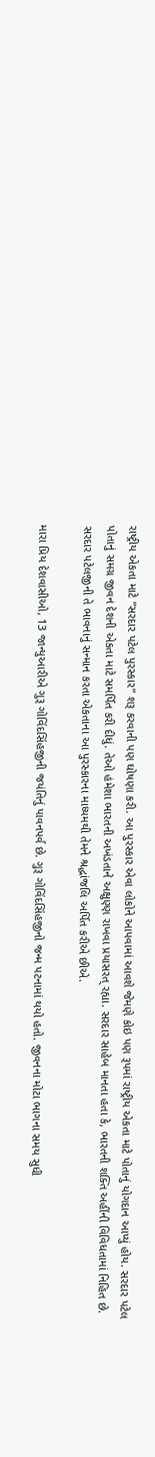રાષ્ટ્રીય એકતા માટે “સરદાર પટેલ પુરસ્કાર” શરૂ કરવાની પણ ઘોષણા કરી. આ પુરસ્કાર એવા લોકોને આપવામાં આવશે જેમણે કોઇ પણ રૂપમાં રાષ્ટ્રીય એકતા માટે પોતાનું યોગદાન આપ્યું હોય. સરદાર પટેલ પોતાનું સમગ્ર જીવન દેશની એકતા માટે સમર્પિત કરી દીધું. તેઓ હંમેશા ભારતની અખંડતાને અક્ષુણ્ણ રાખવા પ્રયાસરત્ રહ્યા. સરદાર સાહેબ માનતા હતા કે, ભારતની શક્તિ અહીંની વિવિધતામાં નિહિત છે. સરદાર પટેલજીની તે ભાવનાનું સન્માન કરતા એકતાના આ પુરસ્કારના માધ્યમથી તેમને શ્રદ્ધાંજલિ અર્પિત કરીએ છીએ.

મારા પ્રિય દેશવાસીઓ, 13 જાન્યુઆરીએ ગુરૂ ગોવિંદસિંહજીની જયંતિનું પાવનપર્વ છે. ગુરૂ ગોવિંદસિંહજીનો જન્મ પટનામાં થયો હતો. જીવનના મોટા ભાગના સમય સુધી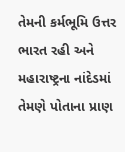તેમની કર્મભૂમિ ઉત્તર ભારત રહી અને મહારાષ્ટ્રના નાંદેડમાં તેમણે પોતાના પ્રાણ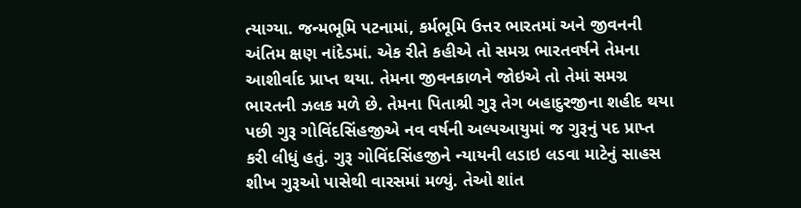ત્યાગ્યા. જન્મભૂમિ પટનામાં, કર્મભૂમિ ઉત્તર ભારતમાં અને જીવનની અંતિમ ક્ષણ નાંદેડમાં. એક રીતે કહીએ તો સમગ્ર ભારતવર્ષને તેમના આશીર્વાદ પ્રાપ્ત થયા. તેમના જીવનકાળને જોઇએ તો તેમાં સમગ્ર ભારતની ઝલક મળે છે. તેમના પિતાશ્રી ગુરૂ તેગ બહાદુરજીના શહીદ થયા પછી ગુરૂ ગોવિંદસિંહજીએ નવ વર્ષની અલ્પઆયુમાં જ ગુરૂનું પદ પ્રાપ્ત કરી લીધું હતું. ગુરૂ ગોવિંદસિંહજીને ન્યાયની લડાઇ લડવા માટેનું સાહસ શીખ ગુરૂઓ પાસેથી વારસમાં મળ્યું. તેઓ શાંત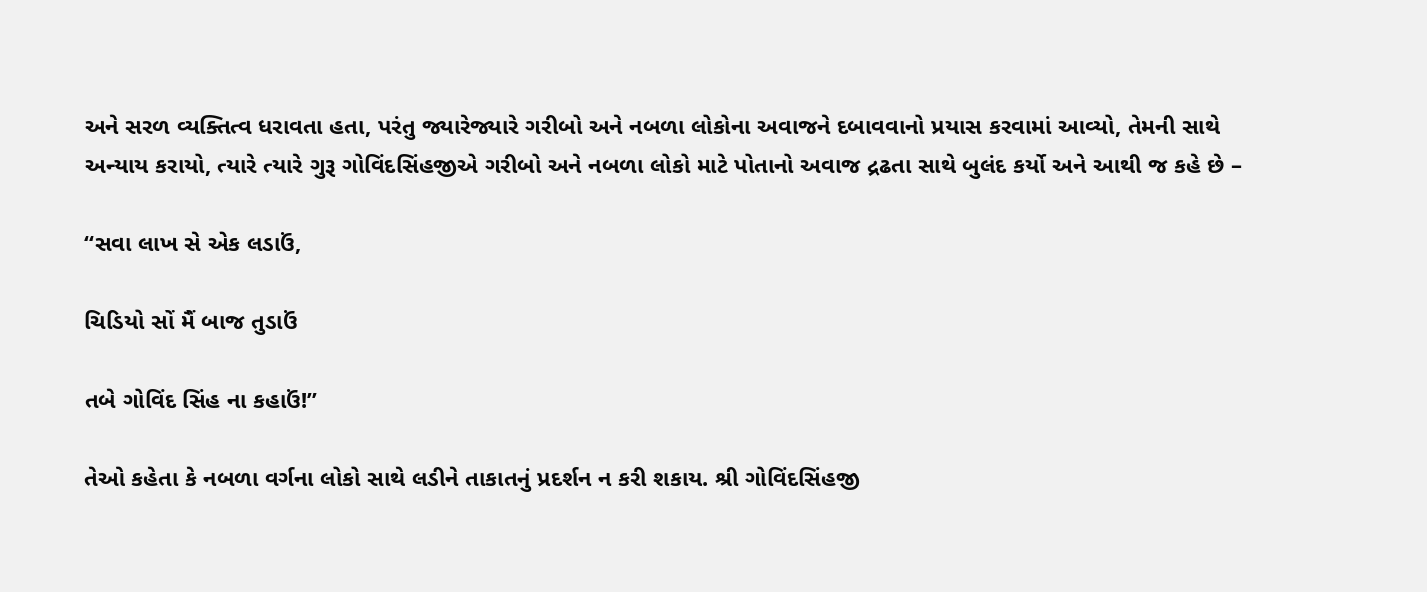અને સરળ વ્યક્તિત્વ ધરાવતા હતા, પરંતુ જ્યારેજ્યારે ગરીબો અને નબળા લોકોના અવાજને દબાવવાનો પ્રયાસ કરવામાં આવ્યો, તેમની સાથે અન્યાય કરાયો, ત્યારે ત્યારે ગુરૂ ગોવિંદસિંહજીએ ગરીબો અને નબળા લોકો માટે પોતાનો અવાજ દ્રઢતા સાથે બુલંદ કર્યો અને આથી જ કહે છે –

“સવા લાખ સે એક લડાઉં,

ચિડિયો સોં મૈં બાજ તુડાઉં

તબે ગોવિંદ સિંહ ના કહાઉં!”

તેઓ કહેતા કે નબળા વર્ગના લોકો સાથે લડીને તાકાતનું પ્રદર્શન ન કરી શકાય. શ્રી ગોવિંદસિંહજી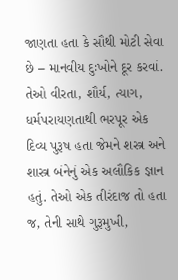જાણતા હતા કે સૌથી મોટી સેવા છે – માનવીય દુઃખોને દૂર કરવાં. તેઓ વીરતા, શૌર્ય, ત્યાગ, ધર્મપરાયણતાથી ભરપૂર એક દિવ્ય પુરૂષ હતા જેમને શસ્ત્ર અને શાસ્ત્ર બંનેનું એક અલૌકિક જ્ઞાન હતું. તેઓ એક તીરંદાજ તો હતા જ, તેની સાથે ગુરૂમુખી,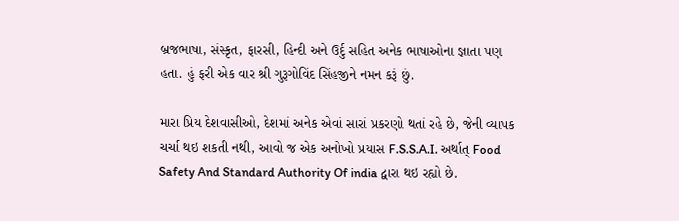બ્રજભાષા, સંસ્કૃત, ફારસી, હિન્દી અને ઉર્દુ સહિત અનેક ભાષાઓના જ્ઞાતા પણ હતા. હું ફરી એક વાર શ્રી ગુરૂગોવિંદ સિંહજીને નમન કરૂં છું.

મારા પ્રિય દેશવાસીઓ, દેશમાં અનેક એવાં સારાં પ્રકરણો થતાં રહે છે, જેની વ્યાપક ચર્ચા થઇ શકતી નથી, આવો જ એક અનોખો પ્રયાસ F.S.S.A.I. અર્થાત્ Food Safety And Standard Authority Of india દ્વારા થઇ રહ્યો છે.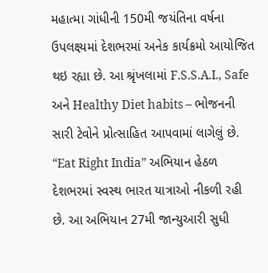મહાત્મા ગાંધીની 150મી જયંતિના વર્ષના ઉપલક્ષ્યમાં દેશભરમાં અનેક કાર્યક્રમો આયોજિત થઇ રહ્યા છે. આ શ્રૃંખલામાં F.S.S.A.I., Safe અને Healthy Diet habits – ભોજનની સારી ટેવોને પ્રોત્સાહિત આપવામાં લાગેલું છે. “Eat Right India” અભિયાન હેઠળ દેશભરમાં સ્વસ્થ ભારત યાત્રાઓ નીકળી રહી છે. આ અભિયાન 27મી જાન્યુઆરી સુધી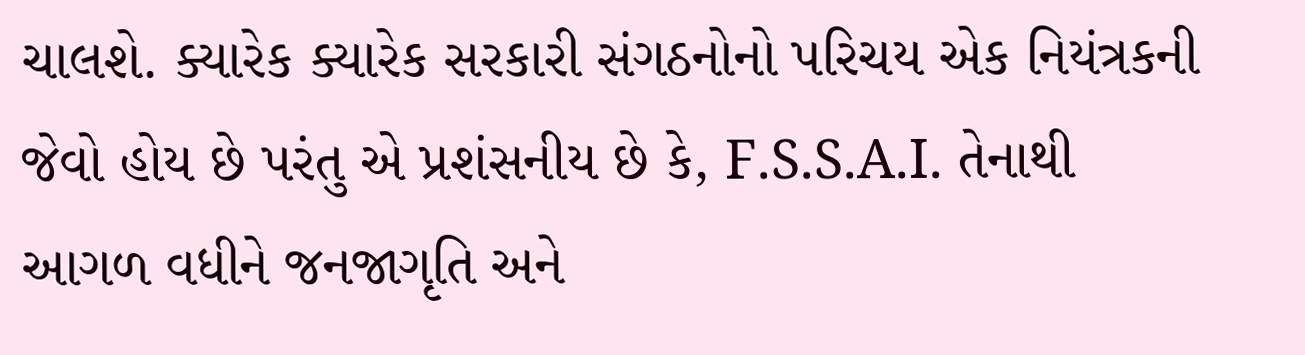ચાલશે. ક્યારેક ક્યારેક સરકારી સંગઠનોનો પરિચય એક નિયંત્રકની જેવો હોય છે પરંતુ એ પ્રશંસનીય છે કે, F.S.S.A.I. તેનાથી આગળ વધીને જનજાગૃતિ અને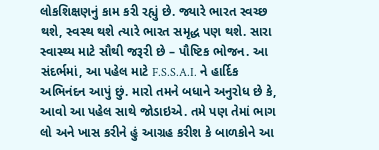લોકશિક્ષણનું કામ કરી રહ્યું છે. જ્યારે ભારત સ્વચ્છ થશે, સ્વસ્થ થશે ત્યારે ભારત સમૃદ્ધ પણ થશે. સારા સ્વાસ્થ્ય માટે સૌથી જરૂરી છે – પૌષ્ટિક ભોજન. આ સંદર્ભમાં, આ પહેલ માટે F.S.S.A.I. ને હાર્દિક અભિનંદન આપું છું. મારો તમને બધાને અનુરોધ છે કે, આવો આ પહેલ સાથે જોડાઇએ. તમે પણ તેમાં ભાગ લો અને ખાસ કરીને હું આગ્રહ કરીશ કે બાળકોને આ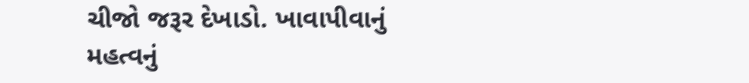ચીજો જરૂર દેખાડો. ખાવાપીવાનું મહત્વનું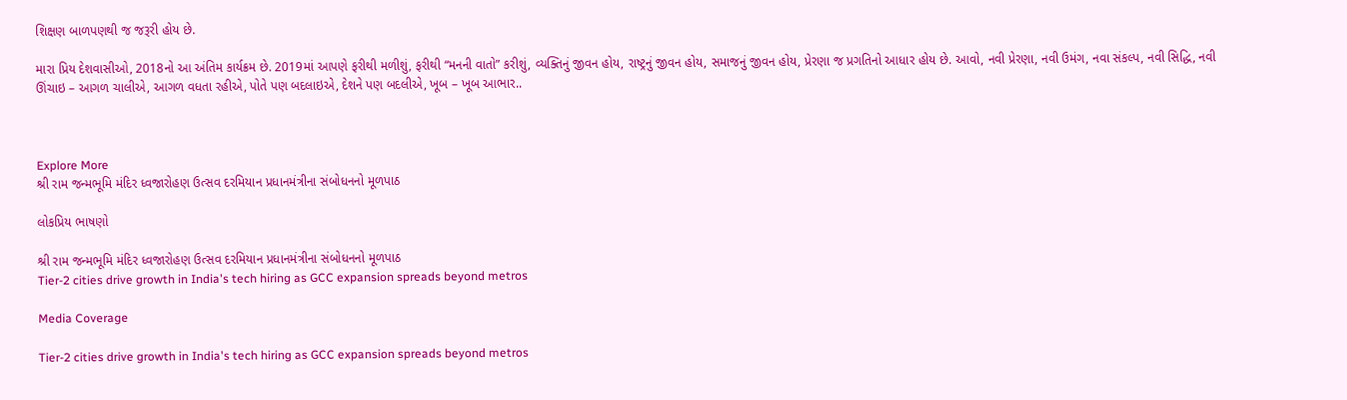શિક્ષણ બાળપણથી જ જરૂરી હોય છે.

મારા પ્રિય દેશવાસીઓ, 2018નો આ અંતિમ કાર્યક્રમ છે. 2019માં આપણે ફરીથી મળીશું, ફરીથી “મનની વાતો” કરીશું, વ્યક્તિનું જીવન હોય, રાષ્ટ્રનું જીવન હોય, સમાજનું જીવન હોય, પ્રેરણા જ પ્રગતિનો આધાર હોય છે. આવો, નવી પ્રેરણા, નવી ઉમંગ, નવા સંકલ્પ, નવી સિદ્ધિ, નવી ઊંચાઇ – આગળ ચાલીએ, આગળ વધતા રહીએ, પોતે પણ બદલાઇએ, દેશને પણ બદલીએ, ખૂબ – ખૂબ આભાર..



Explore More
શ્રી રામ જન્મભૂમિ મંદિર ધ્વજારોહણ ઉત્સવ દરમિયાન પ્રધાનમંત્રીના સંબોધનનો મૂળપાઠ

લોકપ્રિય ભાષણો

શ્રી રામ જન્મભૂમિ મંદિર ધ્વજારોહણ ઉત્સવ દરમિયાન પ્રધાનમંત્રીના સંબોધનનો મૂળપાઠ
Tier-2 cities drive growth in India's tech hiring as GCC expansion spreads beyond metros

Media Coverage

Tier-2 cities drive growth in India's tech hiring as GCC expansion spreads beyond metros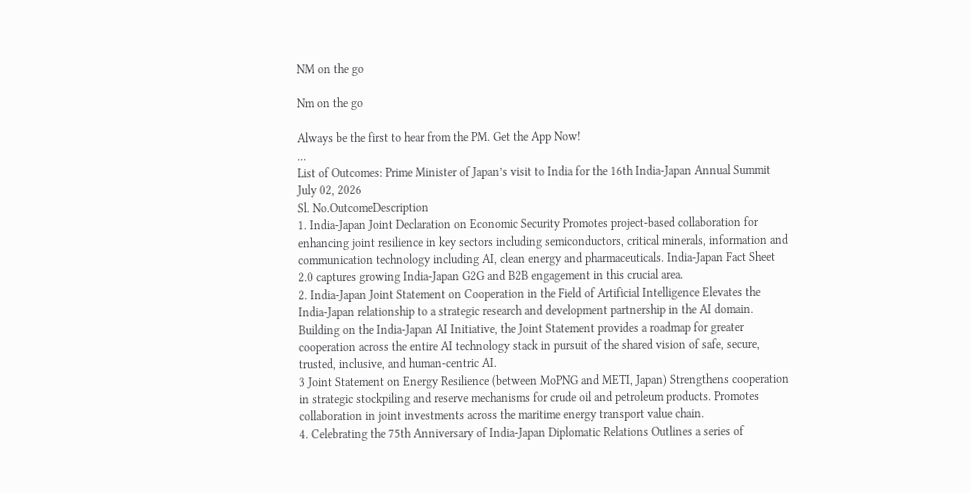NM on the go

Nm on the go

Always be the first to hear from the PM. Get the App Now!
...
List of Outcomes: Prime Minister of Japan’s visit to India for the 16th India-Japan Annual Summit
July 02, 2026
Sl. No.OutcomeDescription
1. India-Japan Joint Declaration on Economic Security Promotes project-based collaboration for enhancing joint resilience in key sectors including semiconductors, critical minerals, information and communication technology including AI, clean energy and pharmaceuticals. India-Japan Fact Sheet 2.0 captures growing India-Japan G2G and B2B engagement in this crucial area.
2. India-Japan Joint Statement on Cooperation in the Field of Artificial Intelligence Elevates the India-Japan relationship to a strategic research and development partnership in the AI domain. Building on the India-Japan AI Initiative, the Joint Statement provides a roadmap for greater cooperation across the entire AI technology stack in pursuit of the shared vision of safe, secure, trusted, inclusive, and human-centric AI.
3 Joint Statement on Energy Resilience (between MoPNG and METI, Japan) Strengthens cooperation in strategic stockpiling and reserve mechanisms for crude oil and petroleum products. Promotes collaboration in joint investments across the maritime energy transport value chain.
4. Celebrating the 75th Anniversary of India-Japan Diplomatic Relations Outlines a series of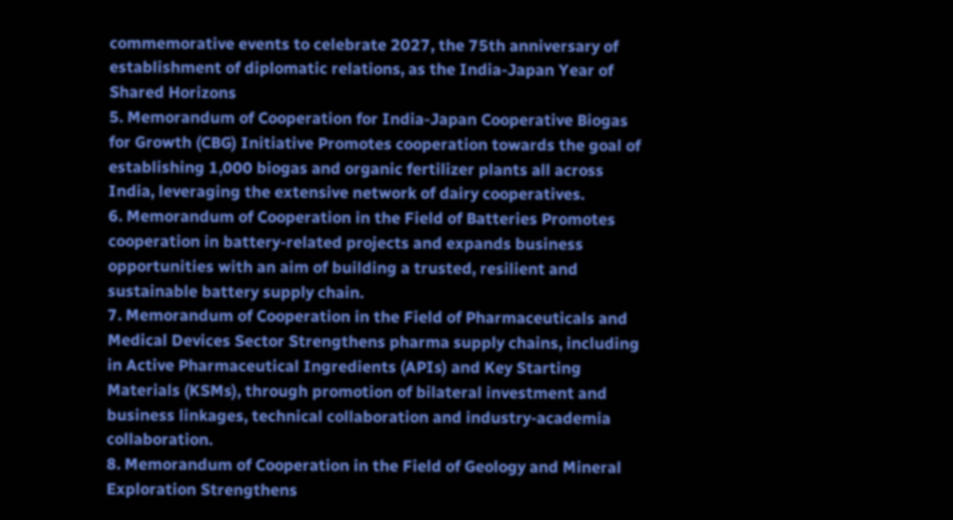commemorative events to celebrate 2027, the 75th anniversary of establishment of diplomatic relations, as the India-Japan Year of Shared Horizons
5. Memorandum of Cooperation for India-Japan Cooperative Biogas for Growth (CBG) Initiative Promotes cooperation towards the goal of establishing 1,000 biogas and organic fertilizer plants all across India, leveraging the extensive network of dairy cooperatives.
6. Memorandum of Cooperation in the Field of Batteries Promotes cooperation in battery-related projects and expands business opportunities with an aim of building a trusted, resilient and sustainable battery supply chain.
7. Memorandum of Cooperation in the Field of Pharmaceuticals and Medical Devices Sector Strengthens pharma supply chains, including in Active Pharmaceutical Ingredients (APIs) and Key Starting Materials (KSMs), through promotion of bilateral investment and business linkages, technical collaboration and industry-academia collaboration.
8. Memorandum of Cooperation in the Field of Geology and Mineral Exploration Strengthens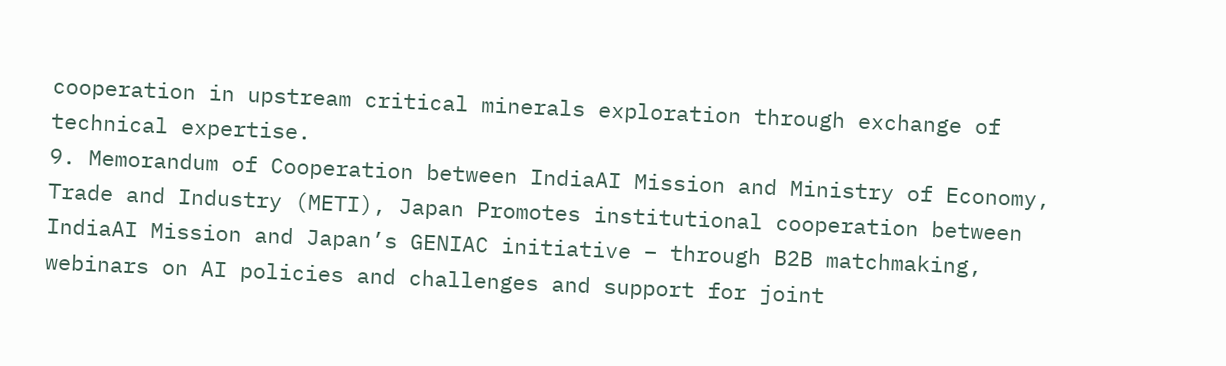cooperation in upstream critical minerals exploration through exchange of technical expertise.
9. Memorandum of Cooperation between IndiaAI Mission and Ministry of Economy, Trade and Industry (METI), Japan Promotes institutional cooperation between IndiaAI Mission and Japan’s GENIAC initiative – through B2B matchmaking, webinars on AI policies and challenges and support for joint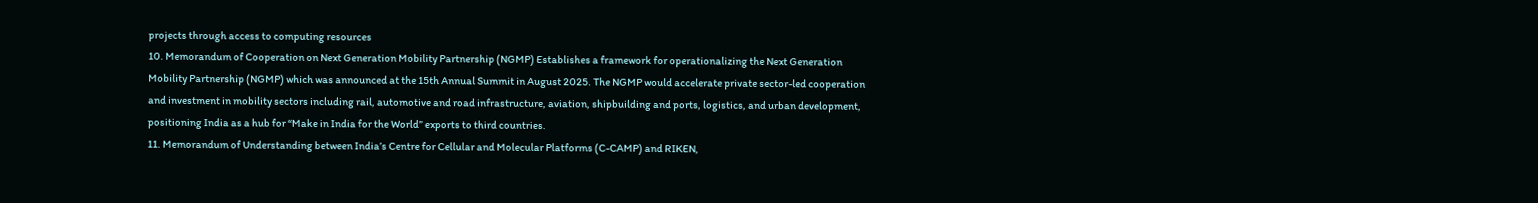projects through access to computing resources
10. Memorandum of Cooperation on Next Generation Mobility Partnership (NGMP) Establishes a framework for operationalizing the Next Generation Mobility Partnership (NGMP) which was announced at the 15th Annual Summit in August 2025. The NGMP would accelerate private sector-led cooperation and investment in mobility sectors including rail, automotive and road infrastructure, aviation, shipbuilding and ports, logistics, and urban development, positioning India as a hub for “Make in India for the World” exports to third countries.
11. Memorandum of Understanding between India’s Centre for Cellular and Molecular Platforms (C-CAMP) and RIKEN,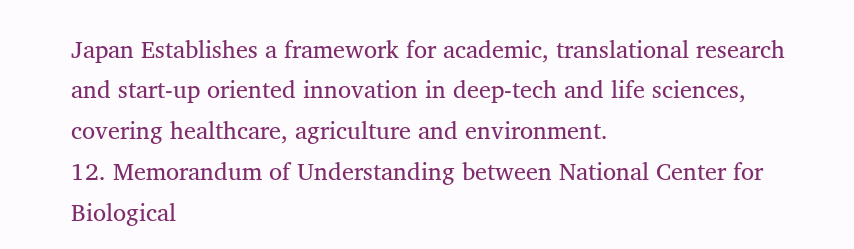Japan Establishes a framework for academic, translational research and start-up oriented innovation in deep-tech and life sciences, covering healthcare, agriculture and environment.
12. Memorandum of Understanding between National Center for Biological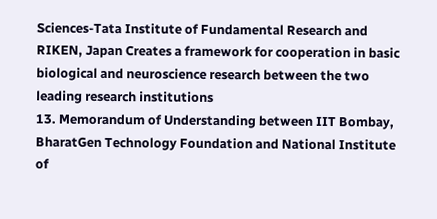Sciences-Tata Institute of Fundamental Research and RIKEN, Japan Creates a framework for cooperation in basic biological and neuroscience research between the two leading research institutions
13. Memorandum of Understanding between IIT Bombay, BharatGen Technology Foundation and National Institute of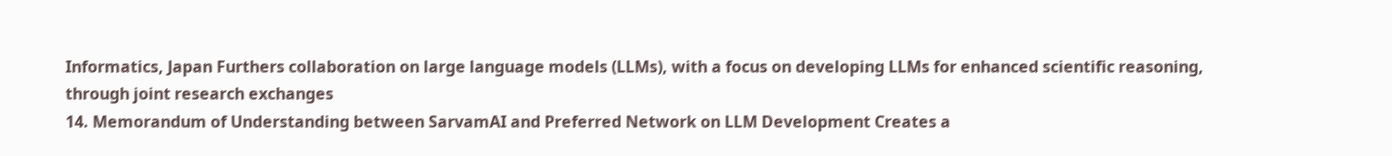Informatics, Japan Furthers collaboration on large language models (LLMs), with a focus on developing LLMs for enhanced scientific reasoning, through joint research exchanges
14. Memorandum of Understanding between SarvamAI and Preferred Network on LLM Development Creates a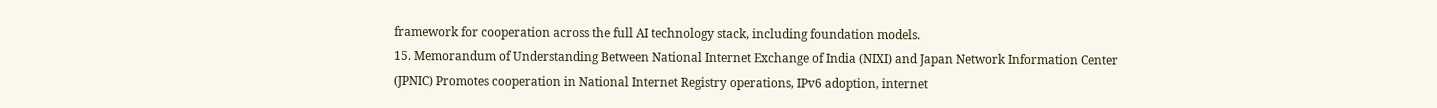framework for cooperation across the full AI technology stack, including foundation models.
15. Memorandum of Understanding Between National Internet Exchange of India (NIXI) and Japan Network Information Center (JPNIC) Promotes cooperation in National Internet Registry operations, IPv6 adoption, internet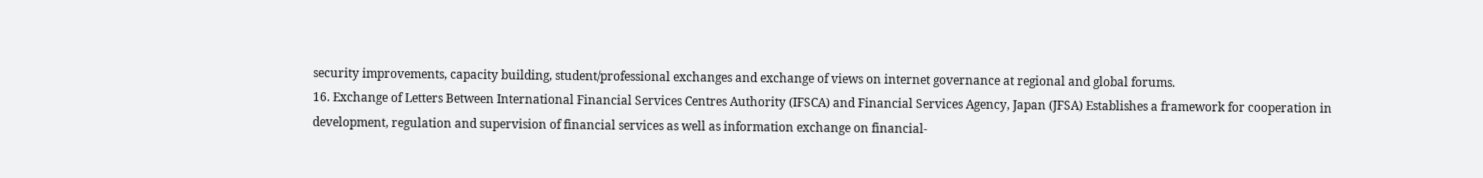security improvements, capacity building, student/professional exchanges and exchange of views on internet governance at regional and global forums.
16. Exchange of Letters Between International Financial Services Centres Authority (IFSCA) and Financial Services Agency, Japan (JFSA) Establishes a framework for cooperation in development, regulation and supervision of financial services as well as information exchange on financial-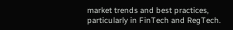market trends and best practices, particularly in FinTech and RegTech.